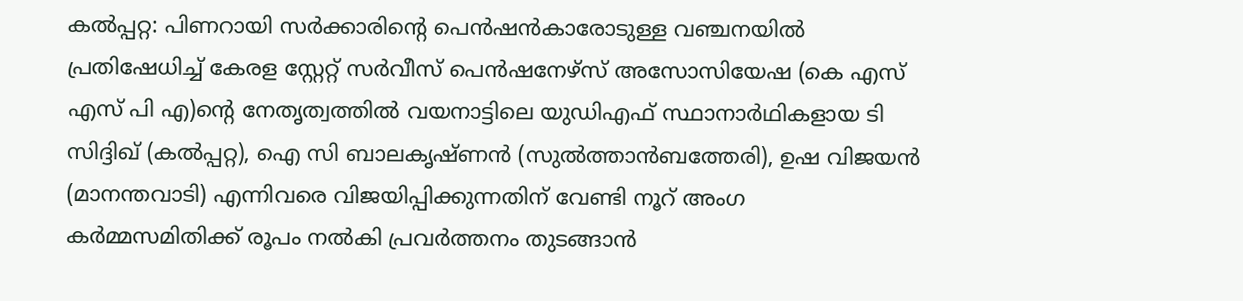കല്‍പ്പറ്റ: പിണറായി സര്‍ക്കാരിന്റെ പെന്‍ഷന്‍കാരോടുള്ള വഞ്ചനയില്‍ പ്രതിഷേധിച്ച് കേരള സ്റ്റേറ്റ് സര്‍വീസ് പെന്‍ഷനേഴ്സ് അസോസിയേഷ (കെ എസ് എസ് പി എ)ന്റെ നേതൃത്വത്തില്‍ വയനാട്ടിലെ യുഡിഎഫ് സ്ഥാനാര്‍ഥികളായ ടി സിദ്ദിഖ് (കല്‍പ്പറ്റ), ഐ സി ബാലകൃഷ്ണന്‍ (സുല്‍ത്താന്‍ബത്തേരി), ഉഷ വിജയന്‍ (മാനന്തവാടി) എന്നിവരെ വിജയിപ്പിക്കുന്നതിന് വേണ്ടി നൂറ് അംഗ കര്‍മ്മസമിതിക്ക് രൂപം നല്‍കി പ്രവര്‍ത്തനം തുടങ്ങാന്‍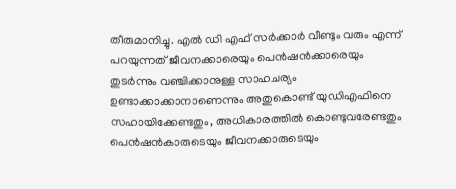തീരുമാനിച്ചു. എല്‍ ഡി എഫ് സര്‍ക്കാര്‍ വീണ്ടും വരും എന്ന് പറയുന്നത് ജീവനക്കാരെയും പെന്‍ഷന്‍ക്കാരെയും തുടര്‍ന്നും വഞ്ചിക്കാനുള്ള സാഹചര്യം ഉണ്ടാക്കാക്കാനാണെന്നും അതുകൊണ്ട് യുഡിഎഫിനെ സഹായിക്കേണ്ടതും, അധികാരത്തില്‍ കൊണ്ടുവരേണ്ടതും പെന്‍ഷന്‍കാരുടെയും ജീവനക്കാരുടെയും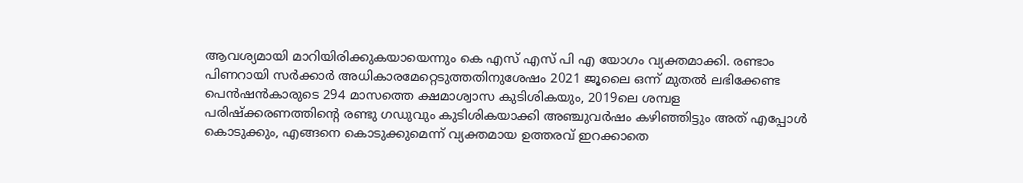ആവശ്യമായി മാറിയിരിക്കുകയായെന്നും കെ എസ് എസ് പി എ യോഗം വ്യക്തമാക്കി. രണ്ടാം പിണറായി സര്‍ക്കാര്‍ അധികാരമേറ്റെടുത്തതിനുശേഷം 2021 ജൂലൈ ഒന്ന് മുതല്‍ ലഭിക്കേണ്ട പെന്‍ഷന്‍കാരുടെ 294 മാസത്തെ ക്ഷമാശ്വാസ കുടിശികയും, 2019ലെ ശമ്പള പരിഷ്‌ക്കരണത്തിന്റെ രണ്ടു ഗഡുവും കുടിശികയാക്കി അഞ്ചുവര്‍ഷം കഴിഞ്ഞിട്ടും അത് എപ്പോള്‍ കൊടുക്കും, എങ്ങനെ കൊടുക്കുമെന്ന് വ്യക്തമായ ഉത്തരവ് ഇറക്കാതെ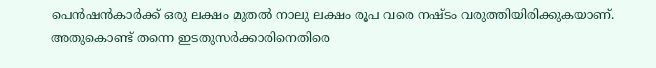പെന്‍ഷന്‍കാര്‍ക്ക് ഒരു ലക്ഷം മുതല്‍ നാലു ലക്ഷം രൂപ വരെ നഷ്ടം വരുത്തിയിരിക്കുകയാണ്. അതുകൊണ്ട് തന്നെ ഇടതുസര്‍ക്കാരിനെതിരെ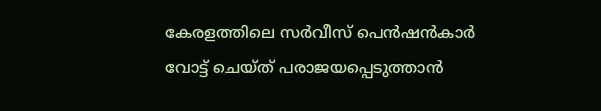കേരളത്തിലെ സര്‍വീസ് പെന്‍ഷന്‍കാര്‍ വോട്ട് ചെയ്ത് പരാജയപ്പെടുത്താന്‍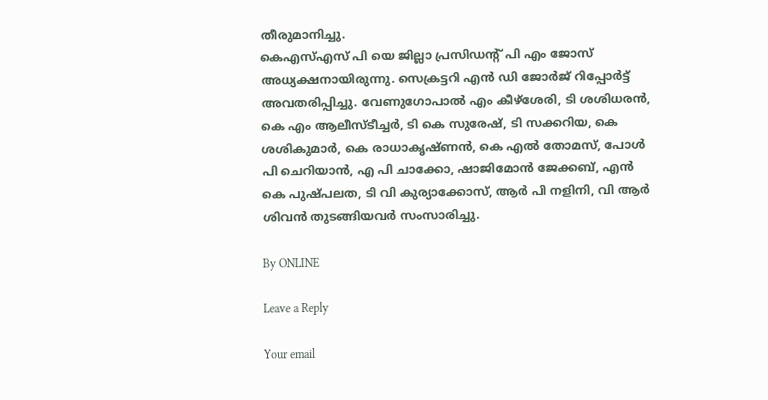തീരുമാനിച്ചു.
കെഎസ്എസ് പി യെ ജില്ലാ പ്രസിഡന്റ് പി എം ജോസ് അധ്യക്ഷനായിരുന്നു. സെക്രട്ടറി എന്‍ ഡി ജോര്‍ജ് റിപ്പോര്‍ട്ട് അവതരിപ്പിച്ചു. വേണുഗോപാല്‍ എം കീഴ്‌ശേരി, ടി ശശിധരന്‍, കെ എം ആലീസ്ടീച്ചര്‍, ടി കെ സുരേഷ്, ടി സക്കറിയ, കെ ശശികുമാര്‍, കെ രാധാകൃഷ്ണന്‍, കെ എല്‍ തോമസ്, പോള്‍ പി ചെറിയാന്‍, എ പി ചാക്കോ, ഷാജിമോന്‍ ജേക്കബ്, എന്‍ കെ പുഷ്പലത, ടി വി കുര്യാക്കോസ്, ആര്‍ പി നളിനി, വി ആര്‍ ശിവന്‍ തുടങ്ങിയവര്‍ സംസാരിച്ചു.

By ONLINE

Leave a Reply

Your email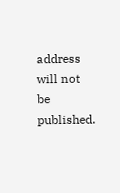address will not be published.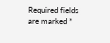Required fields are marked *